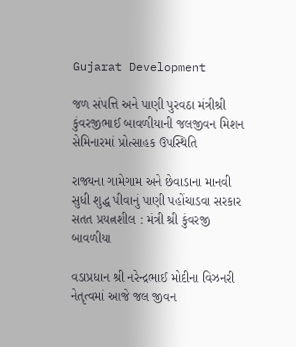Gujarat Development

જળ સંપત્તિ અને પાણી પુરવઠા મંત્રીશ્રી કુંવરજીભાઈ બાવળીયાની જલજીવન મિશન સેમિનારમાં પ્રોત્સાહક ઉપસ્થિતિ

રાજ્યના ગામેગામ અને છેવાડાના માનવી સુધી શુદ્ધ પીવાનું પાણી પહોંચાડવા સરકાર સતત પ્રયત્નશીલ : મંત્રી શ્રી કુંવરજી બાવળીયા

વડાપ્રધાન શ્રી નરેન્દ્રભાઈ મોદીના વિઝનરી નેતૃત્વમાં આજે જલ જીવન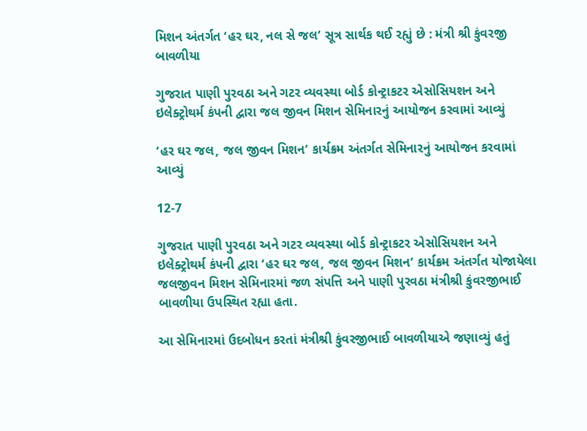મિશન અંતર્ગત ‘હર ઘર, નલ સે જલ’ સૂત્ર સાર્થક થઈ રહ્યું છે : મંત્રી શ્રી કુંવરજી બાવળીયા

ગુજરાત પાણી પુરવઠા અને ગટર વ્યવસ્થા બોર્ડ કોન્ટ્રાકટર એસોસિયશન અને ઇલેક્ટ્રોથર્મ કંપની દ્વારા જલ જીવન મિશન સેમિનારનું આયોજન કરવામાં આવ્યું

‘હર ઘર જલ, જલ જીવન મિશન’ કાર્યક્રમ અંતર્ગત સેમિનારનું આયોજન કરવામાં આવ્યું

12-7

ગુજરાત પાણી પુરવઠા અને ગટર વ્યવસ્થા બોર્ડ કોન્ટ્રાકટર એસોસિયશન અને ઇલેક્ટ્રોથર્મ કંપની દ્વારા ‘હર ઘર જલ, જલ જીવન મિશન’ કાર્યક્રમ અંતર્ગત યોજાયેલા જલજીવન મિશન સેમિનારમાં જળ સંપત્તિ અને પાણી પુરવઠા મંત્રીશ્રી કુંવરજીભાઈ બાવળીયા ઉપસ્થિત રહ્યા હતા.

આ સેમિનારમાં ઉદબોધન કરતાં મંત્રીશ્રી કુંવરજીભાઈ બાવળીયાએ જણાવ્યું હતું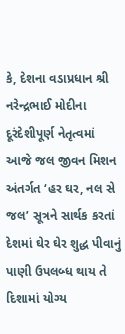કે, દેશના વડાપ્રધાન શ્રી નરેન્દ્રભાઈ મોદીના દૂરંદેશીપૂર્ણ નેતૃત્વમાં આજે જલ જીવન મિશન અંતર્ગત ‘હર ઘર, નલ સે જલ’ સૂત્રને સાર્થક કરતાં દેશમાં ઘેર ઘેર શુદ્ધ પીવાનું પાણી ઉપલબ્ધ થાય તે દિશામાં યોગ્ય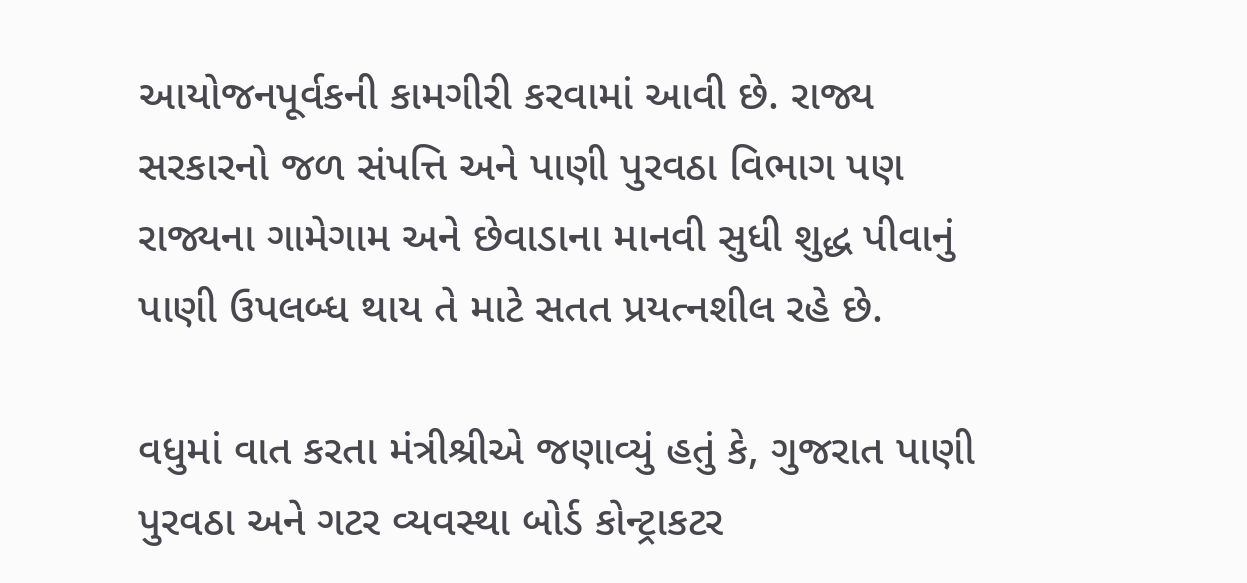આયોજનપૂર્વકની કામગીરી કરવામાં આવી છે. રાજ્ય સરકારનો જળ સંપત્તિ અને પાણી પુરવઠા વિભાગ પણ રાજ્યના ગામેગામ અને છેવાડાના માનવી સુધી શુદ્ધ પીવાનું પાણી ઉપલબ્ધ થાય તે માટે સતત પ્રયત્નશીલ રહે છે.

વધુમાં વાત કરતા મંત્રીશ્રીએ જણાવ્યું હતું કે, ગુજરાત પાણી પુરવઠા અને ગટર વ્યવસ્થા બોર્ડ કોન્ટ્રાકટર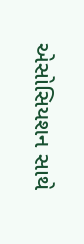એસોસિયશન સાથે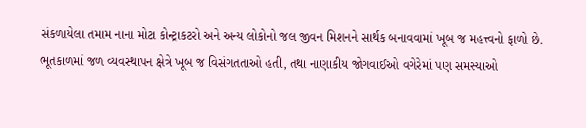સંકળાયેલા તમામ નાના મોટા કોન્ટ્રાકટરો અને અન્ય લોકોનો જલ જીવન મિશનને સાર્થક બનાવવામાં ખૂબ જ મહત્ત્વનો ફાળો છે. ભૂતકાળમાં જળ વ્યવસ્થાપન ક્ષેત્રે ખૂબ જ વિસંગતતાઓ હતી, તથા નાણાકીય જોગવાઈઓ વગેરેમાં પણ સમસ્યાઓ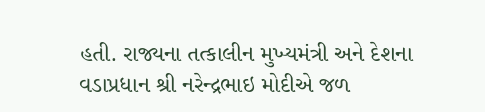હતી. રાજ્યના તત્કાલીન મુખ્યમંત્રી અને દેશના વડાપ્રધાન શ્રી નરેન્દ્રભાઇ મોદીએ જળ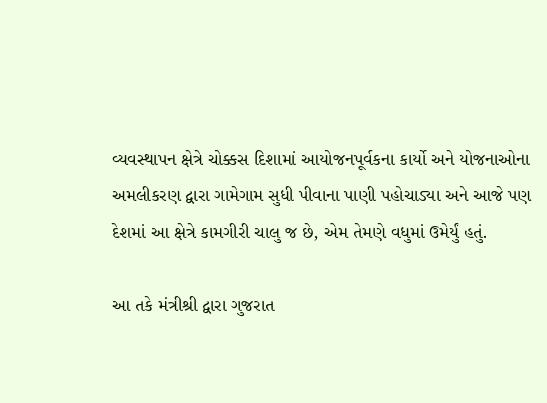વ્યવસ્થાપન ક્ષેત્રે ચોક્કસ દિશામાં આયોજનપૂર્વકના કાર્યો અને યોજનાઓના અમલીકરણ દ્વારા ગામેગામ સુધી પીવાના પાણી પહોચાડ્યા અને આજે પણ દેશમાં આ ક્ષેત્રે કામગીરી ચાલુ જ છે, એમ તેમણે વધુમાં ઉમેર્યું હતું.

આ તકે મંત્રીશ્રી દ્વારા ગુજરાત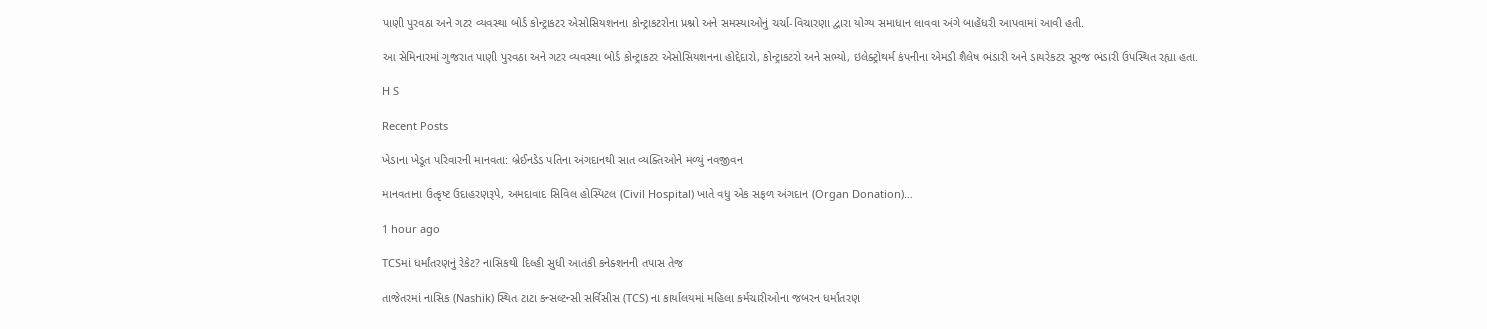પાણી પુરવઠા અને ગટર વ્યવસ્થા બોર્ડ કોન્ટ્રાકટર એસોસિયશનના કોન્ટ્રાકટરોના પ્રશ્નો અને સમસ્યાઓનું ચર્ચા-વિચારણા દ્વારા યોગ્ય સમાધાન લાવવા અંગે બાહેંધરી આપવામાં આવી હતી.

આ સેમિનારમાં ગુજરાત પાણી પુરવઠા અને ગટર વ્યવસ્થા બોર્ડ કોન્ટ્રાકટર એસોસિયશનના હોદ્દેદારો, કોન્ટ્રાકટરો અને સભ્યો, ઇલેક્ટ્રોથર્મ કંપનીના એમડી શૈલેષ ભંડારી અને ડાયરેકટર સૂરજ ભંડારી ઉપસ્થિત રહ્યા હતા.

H S

Recent Posts

ખેડાના ખેડૂત પરિવારની માનવતા: બ્રેઈનડેડ પતિના અંગદાનથી સાત વ્યક્તિઓને મળ્યું નવજીવન

માનવતાના ઉત્કૃષ્ટ ઉદાહરણરૂપે, અમદાવાદ સિવિલ હોસ્પિટલ (Civil Hospital) ખાતે વધુ એક સફળ અંગદાન (Organ Donation)…

1 hour ago

TCSમાં ધર્માંતરણનું રેકેટ? નાસિકથી દિલ્હી સુધી આતંકી કનેક્શનની તપાસ તેજ

તાજેતરમાં નાસિક (Nashik) સ્થિત ટાટા કન્સલ્ટન્સી સર્વિસીસ (TCS) ના કાર્યાલયમાં મહિલા કર્મચારીઓના જબરન ધર્માંતરણ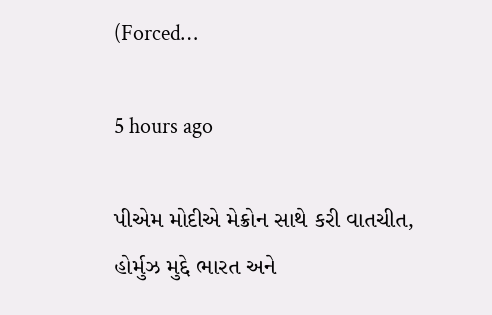(Forced…

5 hours ago

પીએમ મોદીએ મેક્રોન સાથે કરી વાતચીત, હોર્મુઝ મુદ્દે ભારત અને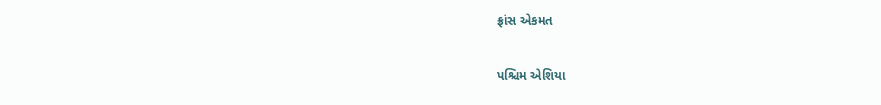ફ્રાંસ એકમત

પશ્ચિમ એશિયા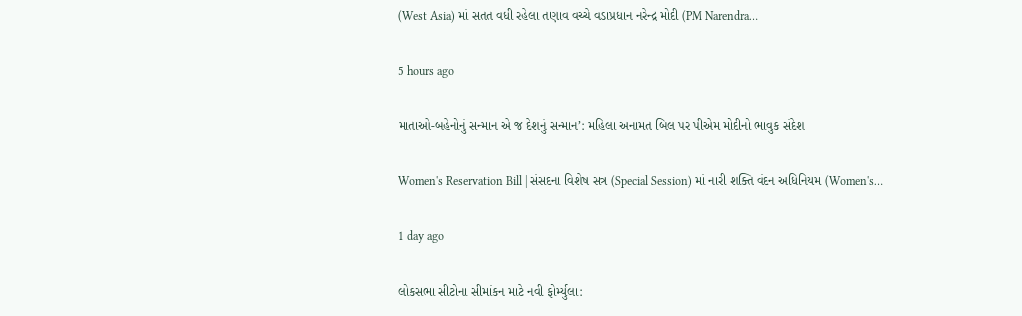(West Asia) માં સતત વધી રહેલા તણાવ વચ્ચે વડાપ્રધાન નરેન્દ્ર મોદી (PM Narendra…

5 hours ago

માતાઓ-બહેનોનું સન્માન એ જ દેશનું સન્માન’: મહિલા અનામત બિલ પર પીએમ મોદીનો ભાવુક સંદેશ

Women's Reservation Bill | સંસદના વિશેષ સત્ર (Special Session) માં નારી શક્તિ વંદન અધિનિયમ (Women's…

1 day ago

લોકસભા સીટોના સીમાંકન માટે નવી ફોર્મ્યુલા: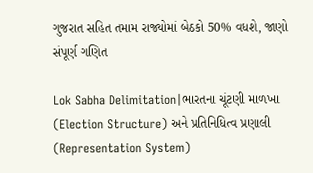ગુજરાત સહિત તમામ રાજ્યોમાં બેઠકો 50% વધશે, જાણો સંપૂર્ણ ગણિત

Lok Sabha Delimitation|ભારતના ચૂંટણી માળખા (Election Structure) અને પ્રતિનિધિત્વ પ્રણાલી (Representation System)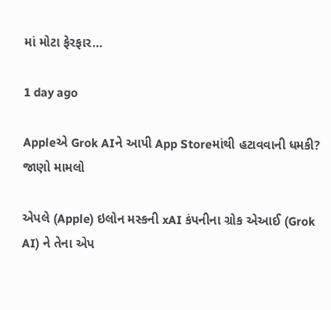માં મોટા ફેરફાર…

1 day ago

Appleએ Grok AIને આપી App Storeમાંથી હટાવવાની ધમકી? જાણો મામલો

એપલે (Apple) ઇલોન મસ્કની xAI કંપનીના ગ્રોક એઆઈ (Grok AI) ને તેના એપ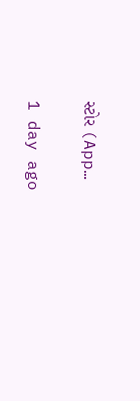સ્ટોર (App…

1 day ago